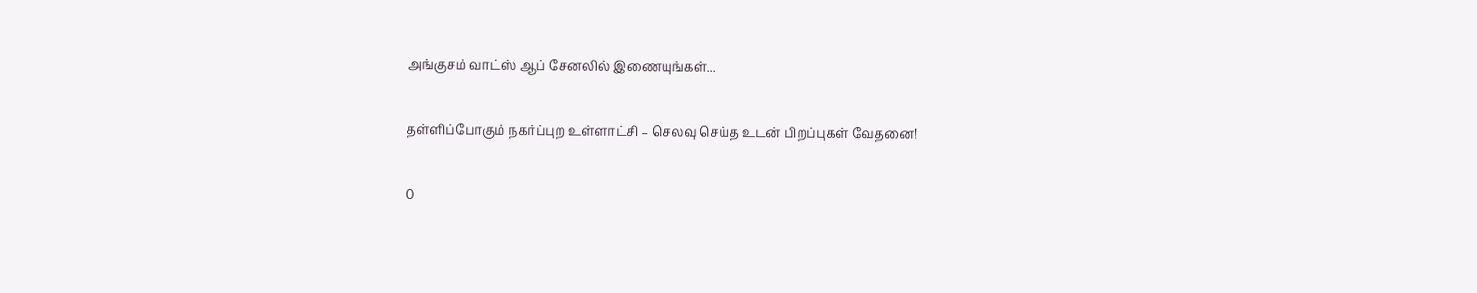அங்குசம் வாட்ஸ் ஆப் சேனலில் இணையுங்கள்...

தள்ளிப்போகும் நகர்ப்புற உள்ளாட்சி – செலவு செய்த உடன் பிறப்புகள் வேதனை!

0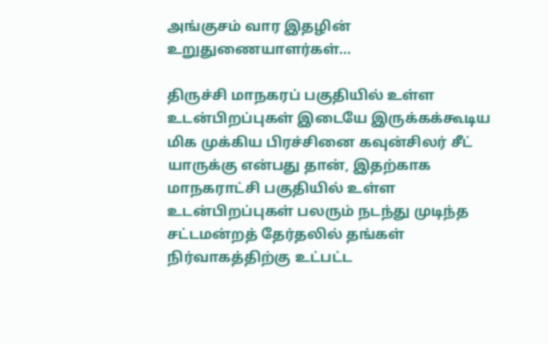அங்குசம் வார இதழின் உறுதுணையாளர்கள்...

திருச்சி மாநகரப் பகுதியில் உள்ள உடன்பிறப்புகள் இடையே இருக்கக்கூடிய மிக முக்கிய பிரச்சினை கவுன்சிலர் சீட் யாருக்கு என்பது தான், இதற்காக மாநகராட்சி பகுதியில் உள்ள உடன்பிறப்புகள் பலரும் நடந்து முடிந்த சட்டமன்றத் தேர்தலில் தங்கள் நிர்வாகத்திற்கு உட்பட்ட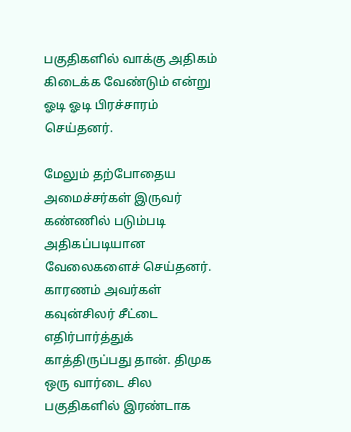பகுதிகளில் வாக்கு அதிகம் கிடைக்க வேண்டும் என்று ஓடி ஓடி பிரச்சாரம் செய்தனர்.

மேலும் தற்போதைய அமைச்சர்கள் இருவர் கண்ணில் படும்படி அதிகப்படியான வேலைகளைச் செய்தனர். காரணம் அவர்கள் கவுன்சிலர் சீட்டை எதிர்பார்த்துக் காத்திருப்பது தான். திமுக ஒரு வார்டை சில பகுதிகளில் இரண்டாக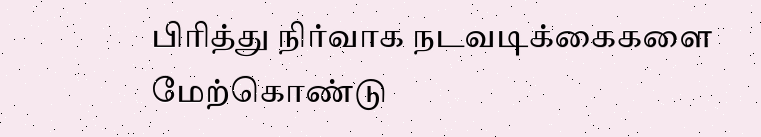பிரித்து நிர்வாக நடவடிக்கைகளை மேற்கொண்டு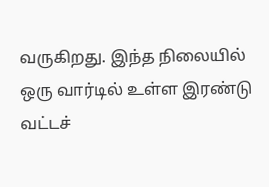வருகிறது. இந்த நிலையில் ஒரு வார்டில் உள்ள இரண்டு வட்டச்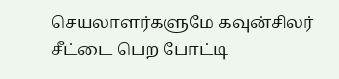செயலாளர்களுமே கவுன்சிலர் சீட்டை பெற போட்டி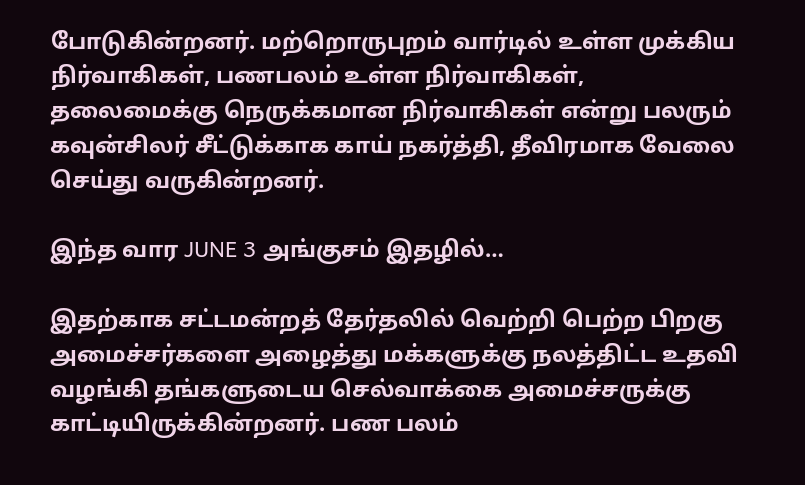போடுகின்றனர். மற்றொருபுறம் வார்டில் உள்ள முக்கிய நிர்வாகிகள், பணபலம் உள்ள நிர்வாகிகள், தலைமைக்கு நெருக்கமான நிர்வாகிகள் என்று பலரும் கவுன்சிலர் சீட்டுக்காக காய் நகர்த்தி, தீவிரமாக வேலை செய்து வருகின்றனர்.

இந்த வார JUNE 3 அங்குசம் இதழில்…

இதற்காக சட்டமன்றத் தேர்தலில் வெற்றி பெற்ற பிறகு அமைச்சர்களை அழைத்து மக்களுக்கு நலத்திட்ட உதவி வழங்கி தங்களுடைய செல்வாக்கை அமைச்சருக்கு காட்டியிருக்கின்றனர். பண பலம்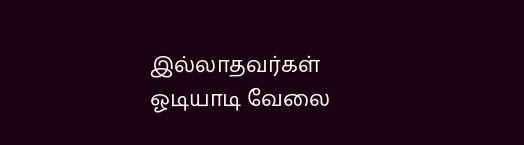இல்லாதவர்கள் ஓடியாடி வேலை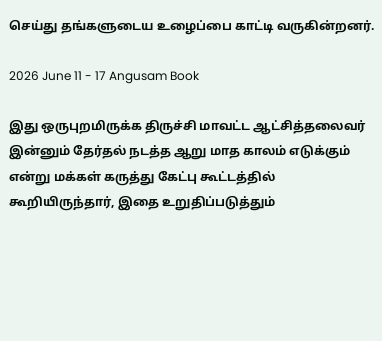செய்து தங்களுடைய உழைப்பை காட்டி வருகின்றனர்.

2026 June 11 - 17 Angusam Book

இது ஒருபுறமிருக்க திருச்சி மாவட்ட ஆட்சித்தலைவர் இன்னும் தேர்தல் நடத்த ஆறு மாத காலம் எடுக்கும் என்று மக்கள் கருத்து கேட்பு கூட்டத்தில் கூறியிருந்தார், இதை உறுதிப்படுத்தும்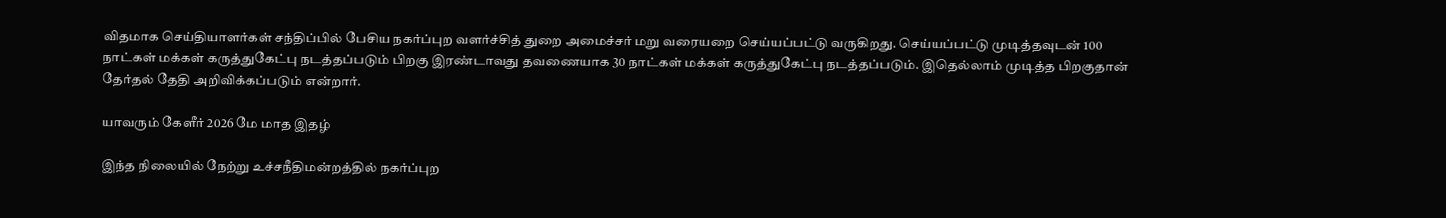விதமாக செய்தியாளர்கள் சந்திப்பில் பேசிய நகர்ப்புற வளர்ச்சித் துறை அமைச்சர் மறு வரையறை செய்யப்பட்டு வருகிறது. செய்யப்பட்டு முடித்தவுடன் 100 நாட்கள் மக்கள் கருத்துகேட்பு நடத்தப்படும் பிறகு இரண்டாவது தவணையாக 30 நாட்கள் மக்கள் கருத்துகேட்பு நடத்தப்படும். இதெல்லாம் முடித்த பிறகுதான் தேர்தல் தேதி அறிவிக்கப்படும் என்றார்.

யாவரும் கேளீர் 2026 மே மாத இதழ்

இந்த நிலையில் நேற்று உச்சநீதிமன்றத்தில் நகர்ப்புற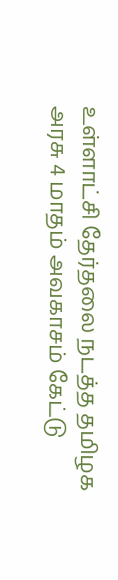உள்ளாட்சி தேர்தலை நடத்த தமிழக அரசு 4 மாதம் அவகாசம் கேட்டு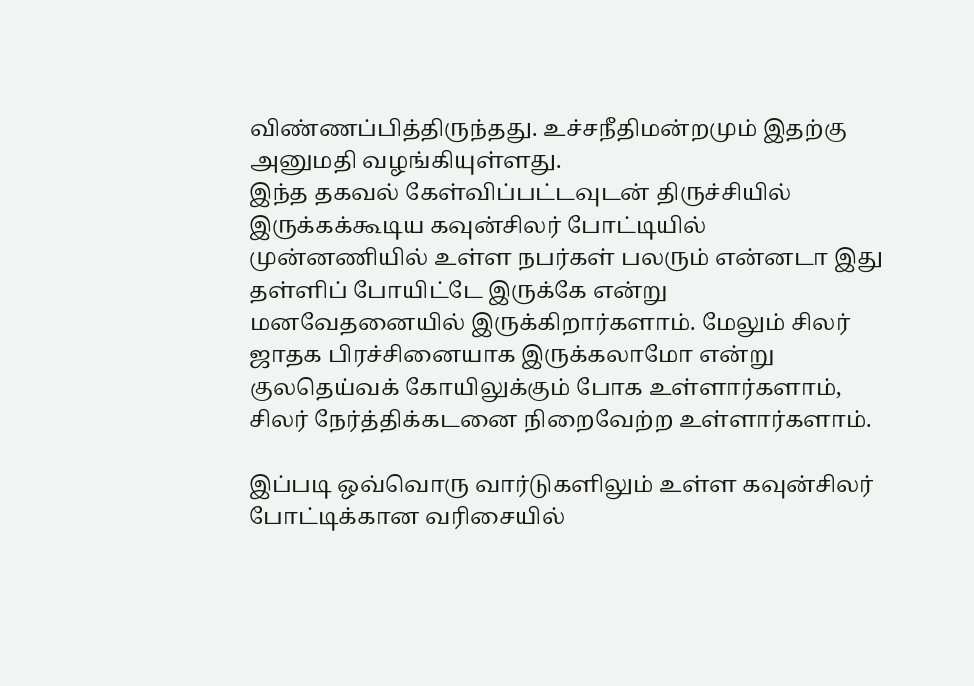விண்ணப்பித்திருந்தது. உச்சநீதிமன்றமும் இதற்கு அனுமதி வழங்கியுள்ளது.
இந்த தகவல் கேள்விப்பட்டவுடன் திருச்சியில் இருக்கக்கூடிய கவுன்சிலர் போட்டியில் முன்னணியில் உள்ள நபர்கள் பலரும் என்னடா இது தள்ளிப் போயிட்டே இருக்கே என்று மனவேதனையில் இருக்கிறார்களாம். மேலும் சிலர் ஜாதக பிரச்சினையாக இருக்கலாமோ என்று குலதெய்வக் கோயிலுக்கும் போக உள்ளார்களாம், சிலர் நேர்த்திக்கடனை நிறைவேற்ற உள்ளார்களாம்.

இப்படி ஒவ்வொரு வார்டுகளிலும் உள்ள கவுன்சிலர் போட்டிக்கான வரிசையில்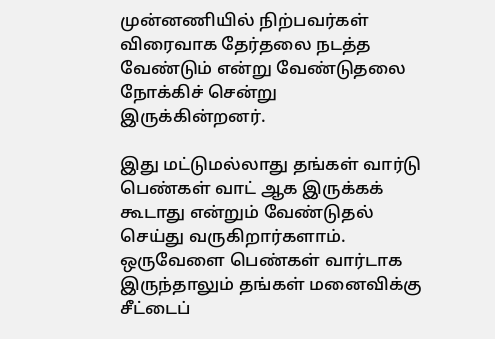முன்னணியில் நிற்பவர்கள் விரைவாக தேர்தலை நடத்த வேண்டும் என்று வேண்டுதலை நோக்கிச் சென்று இருக்கின்றனர்.

இது மட்டுமல்லாது தங்கள் வார்டு பெண்கள் வாட் ஆக இருக்கக் கூடாது என்றும் வேண்டுதல் செய்து வருகிறார்களாம். ஒருவேளை பெண்கள் வார்டாக இருந்தாலும் தங்கள் மனைவிக்கு சீட்டைப்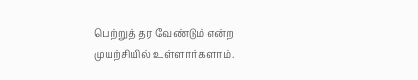பெற்றுத் தர வேண்டும் என்ற முயற்சியில் உள்ளார்களாம்.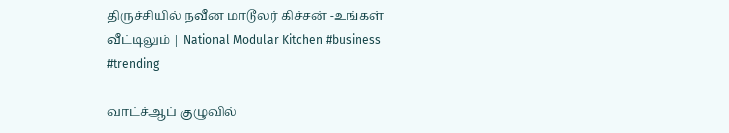திருச்சியில் நவீன மாடூலர் கிச்சன் -உங்கள் வீட்டிலும் | National Modular Kitchen #business #trending

வாட்ச்ஆப் குழுவில்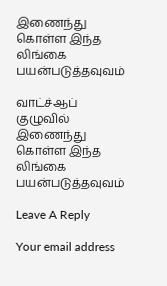இணைந்து கொள்ள இந்த லிங்கை பயன்படுத்தவுவம்

வாட்ச்ஆப் குழுவில் இணைந்து கொள்ள இந்த லிங்கை பயன்படுத்தவுவம்

Leave A Reply

Your email address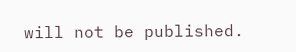will not be published.